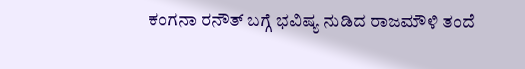ಕಂಗನಾ ರನೌತ್ ಬಗ್ಗೆ ಭವಿಷ್ಯ ನುಡಿದ ರಾಜಮೌಳಿ ತಂದೆ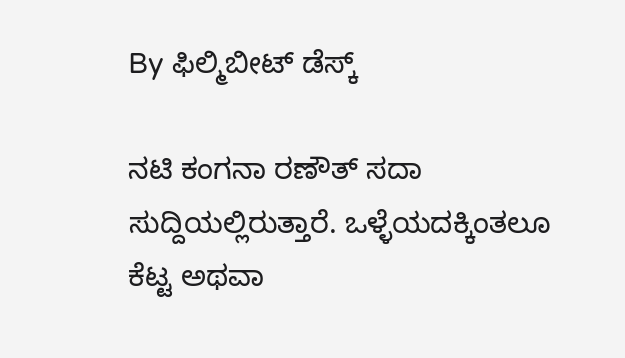By ಫಿಲ್ಮಿಬೀಟ್ ಡೆಸ್ಕ್

ನಟಿ ಕಂಗನಾ ರಣೌತ್ ಸದಾ ಸುದ್ದಿಯಲ್ಲಿರುತ್ತಾರೆ. ಒಳ್ಳೆಯದಕ್ಕಿಂತಲೂ ಕೆಟ್ಟ ಅಥವಾ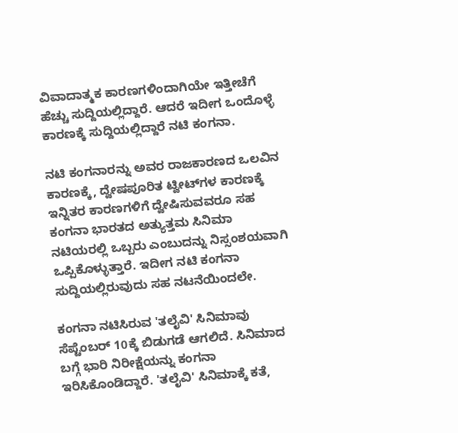ವಿವಾದಾತ್ಮಕ ಕಾರಣಗಳಿಂದಾಗಿಯೇ ಇತ್ತೀಚೆಗೆ ಹೆಚ್ಚು ಸುದ್ದಿಯಲ್ಲಿದ್ದಾರೆ. ಆದರೆ ಇದೀಗ ಒಂದೊಳ್ಳೆ ಕಾರಣಕ್ಕೆ ಸುದ್ದಿಯಲ್ಲಿದ್ದಾರೆ ನಟಿ ಕಂಗನಾ.

ನಟಿ ಕಂಗನಾರನ್ನು ಅವರ ರಾಜಕಾರಣದ ಒಲವಿನ ಕಾರಣಕ್ಕೆ, ದ್ವೇಷಪೂರಿತ ಟ್ವೀಟ್‌ಗಳ ಕಾರಣಕ್ಕೆ ಇನ್ನಿತರ ಕಾರಣಗಳಿಗೆ ದ್ವೇಷಿಸುವವರೂ ಸಹ ಕಂಗನಾ ಭಾರತದ ಅತ್ಯುತ್ತಮ ಸಿನಿಮಾ ನಟಿಯರಲ್ಲಿ ಒಬ್ಬರು ಎಂಬುದನ್ನು ನಿಸ್ಸಂಶಯವಾಗಿ ಒಪ್ಪಿಕೊಳ್ಳುತ್ತಾರೆ. ಇದೀಗ ನಟಿ ಕಂಗನಾ ಸುದ್ದಿಯಲ್ಲಿರುವುದು ಸಹ ನಟನೆಯಿಂದಲೇ.

ಕಂಗನಾ ನಟಿಸಿರುವ 'ತಲೈವಿ' ಸಿನಿಮಾವು ಸೆಪ್ಟೆಂಬರ್ 10ಕ್ಕೆ ಬಿಡುಗಡೆ ಆಗಲಿದೆ. ಸಿನಿಮಾದ ಬಗ್ಗೆ ಭಾರಿ ನಿರೀಕ್ಷೆಯನ್ನು ಕಂಗನಾ ಇರಿಸಿಕೊಂಡಿದ್ದಾರೆ. 'ತಲೈವಿ' ಸಿನಿಮಾಕ್ಕೆ ಕತೆ,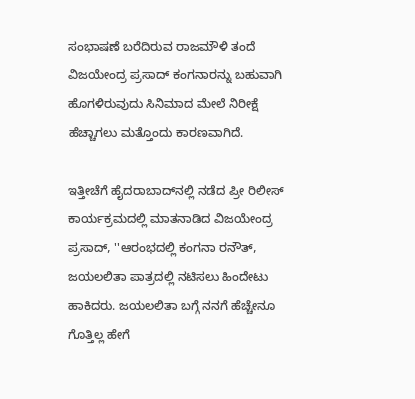ಸಂಭಾಷಣೆ ಬರೆದಿರುವ ರಾಜಮೌಳಿ ತಂದೆ ವಿಜಯೇಂದ್ರ ಪ್ರಸಾದ್ ಕಂಗನಾರನ್ನು ಬಹುವಾಗಿ ಹೊಗಳಿರುವುದು ಸಿನಿಮಾದ ಮೇಲೆ ನಿರೀಕ್ಷೆ ಹೆಚ್ಚಾಗಲು ಮತ್ತೊಂದು ಕಾರಣವಾಗಿದೆ.

ಇತ್ತೀಚೆಗೆ ಹೈದರಾಬಾದ್‌ನಲ್ಲಿ ನಡೆದ ಪ್ರೀ ರಿಲೀಸ್ ಕಾರ್ಯಕ್ರಮದಲ್ಲಿ ಮಾತನಾಡಿದ ವಿಜಯೇಂದ್ರ ಪ್ರಸಾದ್, ''ಆರಂಭದಲ್ಲಿ ಕಂಗನಾ ರನೌತ್, ಜಯಲಲಿತಾ ಪಾತ್ರದಲ್ಲಿ ನಟಿಸಲು ಹಿಂದೇಟು ಹಾಕಿದರು. ಜಯಲಲಿತಾ ಬಗ್ಗೆ ನನಗೆ ಹೆಚ್ಚೇನೂ ಗೊತ್ತಿಲ್ಲ ಹೇಗೆ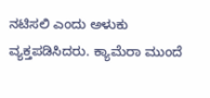ನಟಿಸಲಿ ಎಂದು ಅಳುಕು ವ್ಯಕ್ತಪಡಿಸಿದರು. ಕ್ಯಾಮೆರಾ ಮುಂದೆ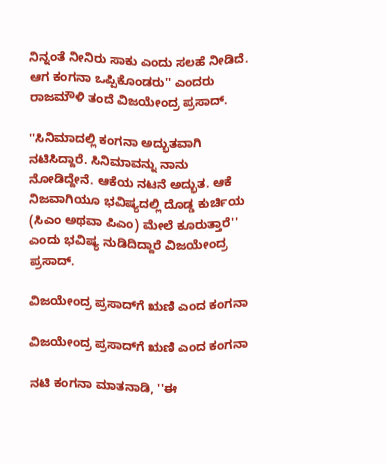ನಿನ್ನಂತೆ ನೀನಿರು ಸಾಕು ಎಂದು ಸಲಹೆ ನೀಡಿದೆ. ಆಗ ಕಂಗನಾ ಒಪ್ಪಿಕೊಂಡರು'' ಎಂದರು ರಾಜಮೌಳಿ ತಂದೆ ವಿಜಯೇಂದ್ರ ಪ್ರಸಾದ್.

''ಸಿನಿಮಾದಲ್ಲಿ ಕಂಗನಾ ಅದ್ಭುತವಾಗಿ ನಟಿಸಿದ್ದಾರೆ. ಸಿನಿಮಾವನ್ನು ನಾನು ನೋಡಿದ್ದೇನೆ. ಆಕೆಯ ನಟನೆ ಅದ್ಭುತ. ಆಕೆ ನಿಜವಾಗಿಯೂ ಭವಿಷ್ಯದಲ್ಲಿ ದೊಡ್ಡ ಕುರ್ಚಿಯ (ಸಿಎಂ ಅಥವಾ ಪಿಎಂ) ಮೇಲೆ ಕೂರುತ್ತಾರೆ'' ಎಂದು ಭವಿಷ್ಯ ನುಡಿದಿದ್ದಾರೆ ವಿಜಯೇಂದ್ರ ಪ್ರಸಾದ್.

ವಿಜಯೇಂದ್ರ ಪ್ರಸಾದ್‌ಗೆ ಋಣಿ ಎಂದ ಕಂಗನಾ

ವಿಜಯೇಂದ್ರ ಪ್ರಸಾದ್‌ಗೆ ಋಣಿ ಎಂದ ಕಂಗನಾ

ನಟಿ ಕಂಗನಾ ಮಾತನಾಡಿ, ''ಈ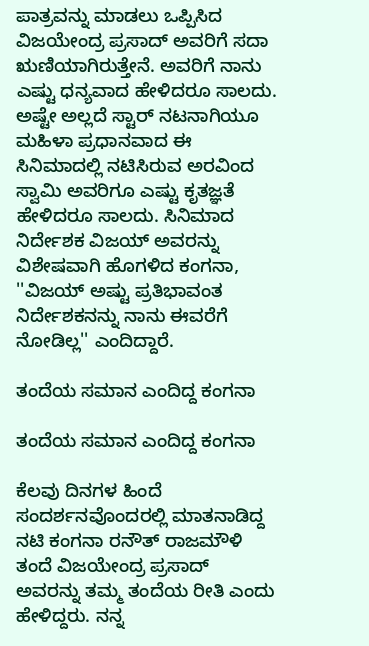ಪಾತ್ರವನ್ನು ಮಾಡಲು ಒಪ್ಪಿಸಿದ ವಿಜಯೇಂದ್ರ ಪ್ರಸಾದ್ ಅವರಿಗೆ ಸದಾ ಋಣಿಯಾಗಿರುತ್ತೇನೆ. ಅವರಿಗೆ ನಾನು ಎಷ್ಟು ಧನ್ಯವಾದ ಹೇಳಿದರೂ ಸಾಲದು. ಅಷ್ಟೇ ಅಲ್ಲದೆ ಸ್ಟಾರ್ ನಟನಾಗಿಯೂ ಮಹಿಳಾ ಪ್ರಧಾನವಾದ ಈ ಸಿನಿಮಾದಲ್ಲಿ ನಟಿಸಿರುವ ಅರವಿಂದ ಸ್ವಾಮಿ ಅವರಿಗೂ ಎಷ್ಟು ಕೃತಜ್ಞತೆ ಹೇಳಿದರೂ ಸಾಲದು. ಸಿನಿಮಾದ ನಿರ್ದೇಶಕ ವಿಜಯ್ ಅವರನ್ನು ವಿಶೇಷವಾಗಿ ಹೊಗಳಿದ ಕಂಗನಾ, ''ವಿಜಯ್ ಅಷ್ಟು ಪ್ರತಿಭಾವಂತ ನಿರ್ದೇಶಕನನ್ನು ನಾನು ಈವರೆಗೆ ನೋಡಿಲ್ಲ'' ಎಂದಿದ್ದಾರೆ.

ತಂದೆಯ ಸಮಾನ ಎಂದಿದ್ದ ಕಂಗನಾ

ತಂದೆಯ ಸಮಾನ ಎಂದಿದ್ದ ಕಂಗನಾ

ಕೆಲವು ದಿನಗಳ ಹಿಂದೆ ಸಂದರ್ಶನವೊಂದರಲ್ಲಿ ಮಾತನಾಡಿದ್ದ ನಟಿ ಕಂಗನಾ ರನೌತ್ ರಾಜಮೌಳಿ ತಂದೆ ವಿಜಯೇಂದ್ರ ಪ್ರಸಾದ್ ಅವರನ್ನು ತಮ್ಮ ತಂದೆಯ ರೀತಿ ಎಂದು ಹೇಳಿದ್ದರು. ನನ್ನ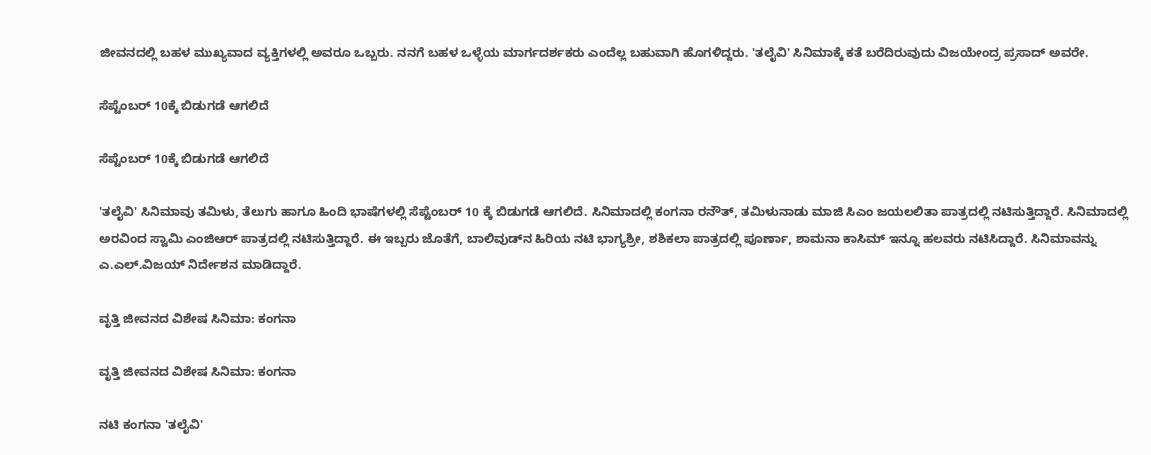ಜೀವನದಲ್ಲಿ ಬಹಳ ಮುಖ್ಯವಾದ ವ್ಯಕ್ತಿಗಳಲ್ಲಿ ಅವರೂ ಒಬ್ಬರು. ನನಗೆ ಬಹಳ ಒಳ್ಳೆಯ ಮಾರ್ಗದರ್ಶಕರು ಎಂದೆಲ್ಲ ಬಹುವಾಗಿ ಹೊಗಳಿದ್ದರು. 'ತಲೈವಿ' ಸಿನಿಮಾಕ್ಕೆ ಕತೆ ಬರೆದಿರುವುದು ವಿಜಯೇಂದ್ರ ಪ್ರಸಾದ್ ಅವರೇ.

ಸೆಪ್ಟೆಂಬರ್ 10ಕ್ಕೆ ಬಿಡುಗಡೆ ಆಗಲಿದೆ

ಸೆಪ್ಟೆಂಬರ್ 10ಕ್ಕೆ ಬಿಡುಗಡೆ ಆಗಲಿದೆ

'ತಲೈವಿ' ಸಿನಿಮಾವು ತಮಿಳು, ತೆಲುಗು ಹಾಗೂ ಹಿಂದಿ ಭಾಷೆಗಳಲ್ಲಿ ಸೆಪ್ಟೆಂಬರ್ 10 ಕ್ಕೆ ಬಿಡುಗಡೆ ಆಗಲಿದೆ. ಸಿನಿಮಾದಲ್ಲಿ ಕಂಗನಾ ರನೌತ್, ತಮಿಳುನಾಡು ಮಾಜಿ ಸಿಎಂ ಜಯಲಲಿತಾ ಪಾತ್ರದಲ್ಲಿ ನಟಿಸುತ್ತಿದ್ದಾರೆ. ಸಿನಿಮಾದಲ್ಲಿ ಅರವಿಂದ ಸ್ವಾಮಿ ಎಂಜಿಆರ್ ಪಾತ್ರದಲ್ಲಿ ನಟಿಸುತ್ತಿದ್ದಾರೆ. ಈ ಇಬ್ಬರು ಜೊತೆಗೆ, ಬಾಲಿವುಡ್‌ನ ಹಿರಿಯ ನಟಿ ಭಾಗ್ಯಶ್ರೀ, ಶಶಿಕಲಾ ಪಾತ್ರದಲ್ಲಿ ಪೂರ್ಣಾ, ಶಾಮನಾ ಕಾಸಿಮ್ ಇನ್ನೂ ಹಲವರು ನಟಿಸಿದ್ದಾರೆ. ಸಿನಿಮಾವನ್ನು ಎ.ಎಲ್.ವಿಜಯ್ ನಿರ್ದೇಶನ ಮಾಡಿದ್ದಾರೆ.

ವೃತ್ತಿ ಜೀವನದ ವಿಶೇಷ ಸಿನಿಮಾ: ಕಂಗನಾ

ವೃತ್ತಿ ಜೀವನದ ವಿಶೇಷ ಸಿನಿಮಾ: ಕಂಗನಾ

ನಟಿ ಕಂಗನಾ 'ತಲೈವಿ'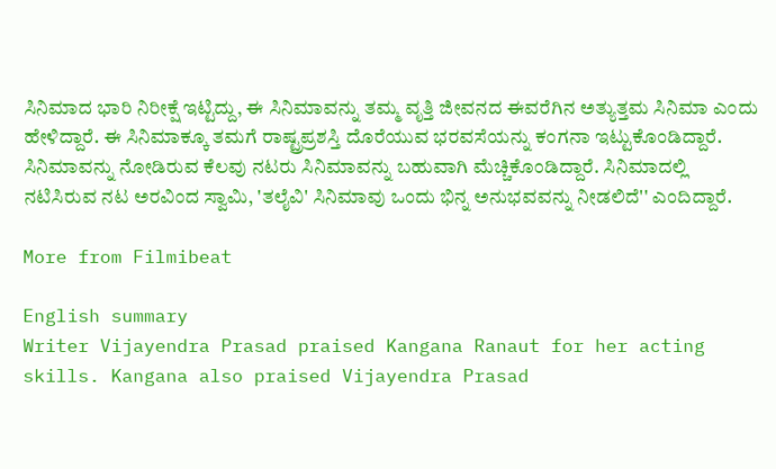ಸಿನಿಮಾದ ಭಾರಿ ನಿರೀಕ್ಷೆ ಇಟ್ಟಿದ್ದು, ಈ ಸಿನಿಮಾವನ್ನು ತಮ್ಮ ವೃತ್ತಿ ಜೀವನದ ಈವರೆಗಿನ ಅತ್ಯುತ್ತಮ ಸಿನಿಮಾ ಎಂದು ಹೇಳಿದ್ದಾರೆ. ಈ ಸಿನಿಮಾಕ್ಕೂ ತಮಗೆ ರಾಷ್ಟ್ರಪ್ರಶಸ್ತಿ ದೊರೆಯುವ ಭರವಸೆಯನ್ನು ಕಂಗನಾ ಇಟ್ಟುಕೊಂಡಿದ್ದಾರೆ. ಸಿನಿಮಾವನ್ನು ನೋಡಿರುವ ಕೆಲವು ನಟರು ಸಿನಿಮಾವನ್ನು ಬಹುವಾಗಿ ಮೆಚ್ಚಿಕೊಂಡಿದ್ದಾರೆ. ಸಿನಿಮಾದಲ್ಲಿ ನಟಿಸಿರುವ ನಟ ಅರವಿಂದ ಸ್ವಾಮಿ, 'ತಲೈವಿ' ಸಿನಿಮಾವು ಒಂದು ಭಿನ್ನ ಅನುಭವವನ್ನು ನೀಡಲಿದೆ'' ಎಂದಿದ್ದಾರೆ.

More from Filmibeat

English summary
Writer Vijayendra Prasad praised Kangana Ranaut for her acting skills. Kangana also praised Vijayendra Prasad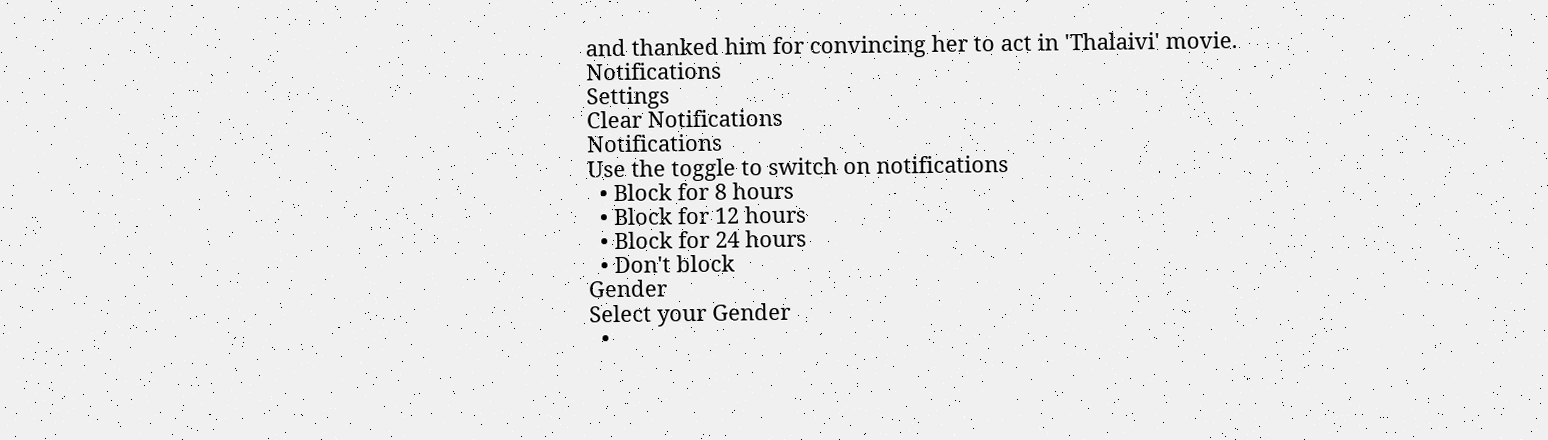and thanked him for convincing her to act in 'Thalaivi' movie.
Notifications
Settings
Clear Notifications
Notifications
Use the toggle to switch on notifications
  • Block for 8 hours
  • Block for 12 hours
  • Block for 24 hours
  • Don't block
Gender
Select your Gender
  •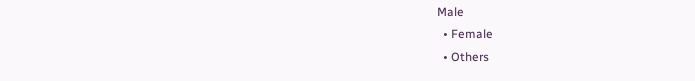Male
  • Female
  • Others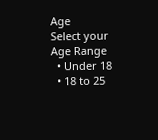Age
Select your Age Range
  • Under 18
  • 18 to 25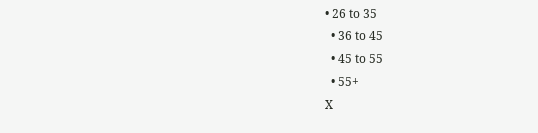• 26 to 35
  • 36 to 45
  • 45 to 55
  • 55+
X